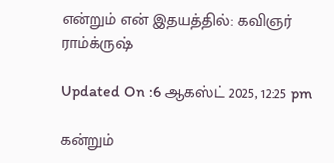என்றும் என் இதயத்தில்: கவிஞர் ராம்க்ருஷ்

Updated On :6 ஆகஸ்ட் 2025, 12:25 pm

கன்றும்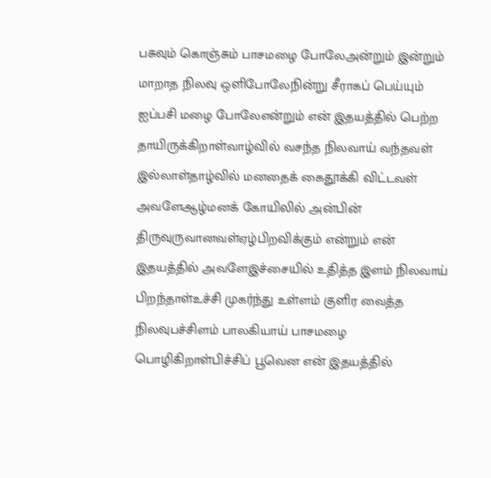பசுவும் கொஞ்சும் பாசமழை போலேஅன்றும் இன்றும் மாறாத நிலவு ஒளிபோலேநின்று சீராகப் பெய்யும் ஐப்பசி மழை போலேஎன்றும் என் இதயத்தில் பெற்ற தாயிருக்கிறாள்வாழ்வில் வசந்த நிலவாய் வந்தவள் இல்லாள்தாழ்வில் மனதைக் கைதூக்கி விட்டவள் அவளேஆழ்மனக் கோயிலில் அன்பின் திருவுருவானவள்ஏழ்பிறவிக்கும் என்றும் என் இதயத்தில் அவளேஇச்சையில் உதித்த இளம் நிலவாய் பிறந்தாள்உச்சி முகர்ந்து உள்ளம் குளிர வைத்த நிலவுபச்சிளம் பாலகியாய் பாசமழை பொழிகிறாள்பிச்சிப் பூவென என் இதயத்தில்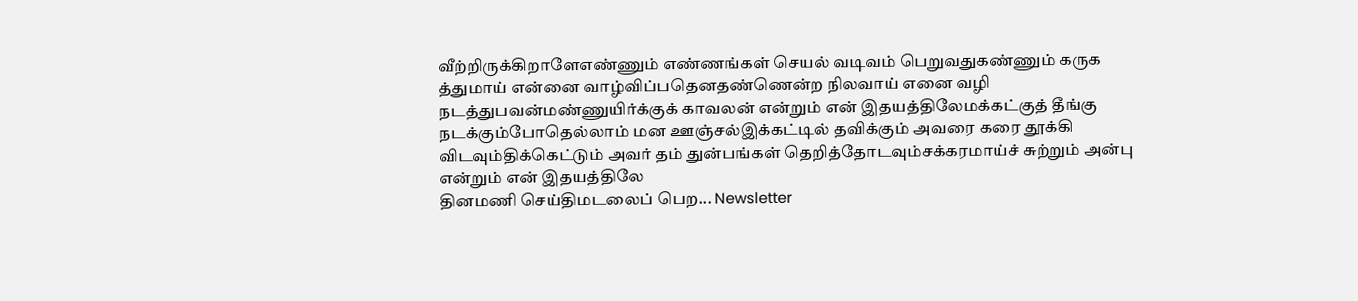வீற்றிருக்கிறாளேஎண்ணும் எண்ணங்கள் செயல் வடிவம் பெறுவதுகண்ணும் கருக த்துமாய் என்னை வாழ்விப்பதெனதண்ணென்ற நிலவாய் எனை வழி நடத்துபவன்மண்ணுயிர்க்குக் காவலன் என்றும் என் இதயத்திலேமக்கட்குத் தீங்கு நடக்கும்போதெல்லாம் மன ஊஞ்சல்இக்கட்டில் தவிக்கும் அவரை கரை தூக்கி விடவும்திக்கெட்டும் அவர் தம் துன்பங்கள் தெறித்தோடவும்சக்கரமாய்ச் சுற்றும் அன்பு என்றும் என் இதயத்திலே
தினமணி செய்திமடலைப் பெற... Newsletter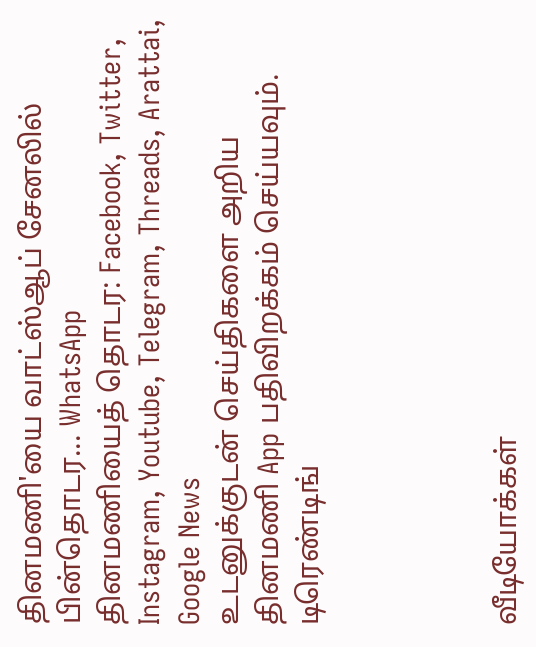தினமணி'யை வாட்ஸ்ஆப் சேனலில் பின்தொடர... WhatsApp
தினமணியைத் தொடர: Facebook, Twitter, Instagram, Youtube, Telegram, Threads, Arattai, Google News
உடனுக்குடன் செய்திகளை அறிய தினமணி App பதிவிறக்கம் செய்யவும்.
டிரெண்டிங்




வீடியோக்கள்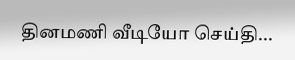தினமணி வீடியோ செய்தி...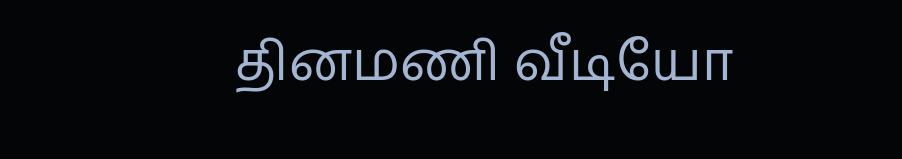தினமணி வீடியோ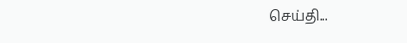செய்தி...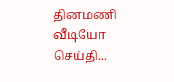தினமணி வீடியோ செய்தி...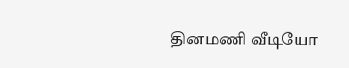தினமணி வீடியோ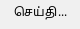செய்தி...